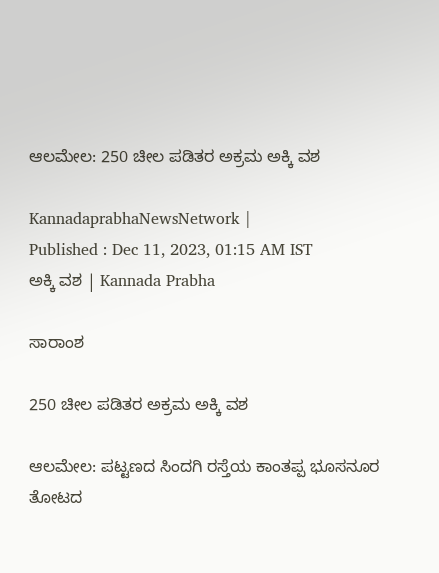ಆಲಮೇಲ: 250 ಚೀಲ ಪಡಿತರ ಅಕ್ರಮ ಅಕ್ಕಿ ವಶ

KannadaprabhaNewsNetwork |
Published : Dec 11, 2023, 01:15 AM IST
ಅಕ್ಕಿ ವಶ | Kannada Prabha

ಸಾರಾಂಶ

250 ಚೀಲ ಪಡಿತರ ಅಕ್ರಮ ಅಕ್ಕಿ ವಶ

ಆಲಮೇಲ: ಪಟ್ಟಣದ ಸಿಂದಗಿ ರಸ್ತೆಯ ಕಾಂತಪ್ಪ ಭೂಸನೂರ ತೋಟದ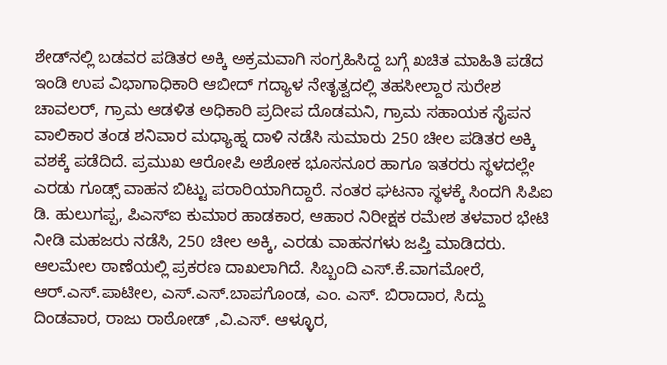ಶೇಡ್‌ನಲ್ಲಿ ಬಡವರ ಪಡಿತರ ಅಕ್ಕಿ ಅಕ್ರಮವಾಗಿ ಸಂಗ್ರಹಿಸಿದ್ದ ಬಗ್ಗೆ ಖಚಿತ ಮಾಹಿತಿ ಪಡೆದ ಇಂಡಿ ಉಪ ವಿಭಾಗಾಧಿಕಾರಿ ಆಬೀದ್ ಗದ್ಯಾಳ ನೇತೃತ್ವದಲ್ಲಿ ತಹಸೀಲ್ದಾರ ಸುರೇಶ ಚಾವಲರ್, ಗ್ರಾಮ ಆಡಳಿತ ಅಧಿಕಾರಿ ಪ್ರದೀಪ ದೊಡಮನಿ, ಗ್ರಾಮ ಸಹಾಯಕ ಸೈಪನ ವಾಲಿಕಾರ ತಂಡ ಶನಿವಾರ ಮಧ್ಯಾಹ್ನ ದಾಳಿ ನಡೆಸಿ ಸುಮಾರು 250 ಚೀಲ ಪಡಿತರ ಅಕ್ಕಿ ವಶಕ್ಕೆ ಪಡೆದಿದೆ. ಪ್ರಮುಖ ಆರೋಪಿ ಅಶೋಕ ಭೂಸನೂರ ಹಾಗೂ ಇತರರು ಸ್ಥಳದಲ್ಲೇ ಎರಡು ಗೂಡ್ಸ್ ವಾಹನ ಬಿಟ್ಟು ಪರಾರಿಯಾಗಿದ್ದಾರೆ. ನಂತರ ಘಟನಾ ಸ್ಥಳಕ್ಕೆ ಸಿಂದಗಿ ಸಿಪಿಐ ಡಿ. ಹುಲುಗಪ್ಪ, ಪಿಎಸ್‌ಐ ಕುಮಾರ ಹಾಡಕಾರ, ಆಹಾರ ನಿರೀಕ್ಷಕ ರಮೇಶ ತಳವಾರ ಭೇಟಿ ನೀಡಿ ಮಹಜರು ನಡೆಸಿ, 250 ಚೀಲ ಅಕ್ಕಿ, ಎರಡು ವಾಹನಗಳು ಜಪ್ತಿ ಮಾಡಿದರು. ಆಲಮೇಲ ಠಾಣೆಯಲ್ಲಿ ಪ್ರಕರಣ ದಾಖಲಾಗಿದೆ. ಸಿಬ್ಬಂದಿ ಎಸ್.ಕೆ.ವಾಗಮೋರೆ, ಆರ್‌.ಎಸ್.ಪಾಟೀಲ, ಎಸ್.ಎಸ್.ಬಾಪಗೊಂಡ, ಎಂ. ಎಸ್. ಬಿರಾದಾರ, ಸಿದ್ದು ದಿಂಡವಾರ, ರಾಜು ರಾಠೋಡ್ ,ವಿ.ಎಸ್. ಆಳ್ಳೂರ,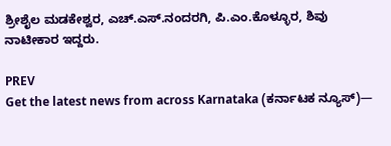ಶ್ರೀಶೈಲ ಮಡಕೇಶ್ವರ, ಎಚ್.ಎಸ್.ನಂದರಗಿ, ಪಿ.ಎಂ.ಕೊಳ್ಳೂರ, ಶಿವು ನಾಟೀಕಾರ ಇದ್ದರು.

PREV
Get the latest news from across Karnataka (ಕರ್ನಾಟಕ ನ್ಯೂಸ್)—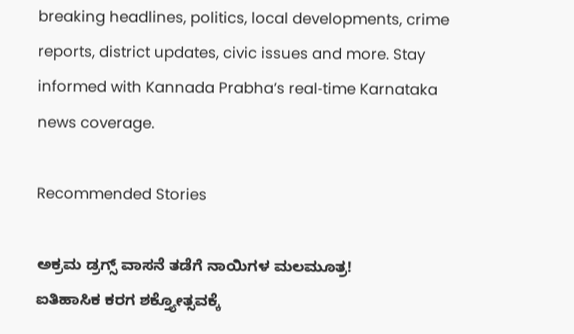breaking headlines, politics, local developments, crime reports, district updates, civic issues and more. Stay informed with Kannada Prabha’s real‑time Karnataka news coverage.

Recommended Stories

ಅಕ್ರಮ ಡ್ರಗ್ಸ್‌ ವಾಸನೆ ತಡೆಗೆ ನಾಯಿಗಳ ಮಲಮೂತ್ರ!
ಐತಿಹಾಸಿಕ ಕರಗ ಶಕ್ತ್ಯೋತ್ಸವಕ್ಕೆ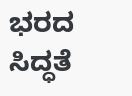ಭರದ ಸಿದ್ಧತೆ